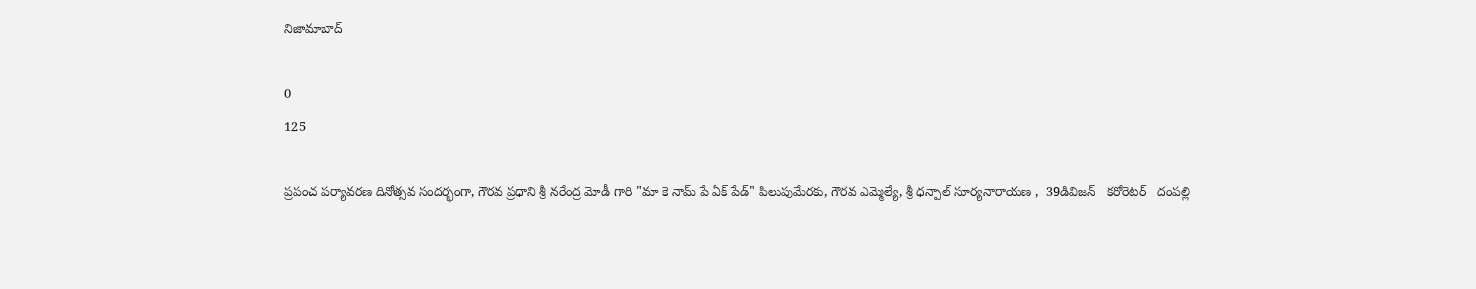నిజామాబాద్

0
125

ప్రపంచ పర్యావరణ దినోత్సవ సందర్భంగా, గౌరవ ప్రధాని శ్రీ నరేంద్ర మోడీ గారి "మా కె నామ్ పే ఏక్ పేడ్" పిలుపుమేరకు, గౌరవ ఎమ్మెల్యే, శ్రీ ధన్పాల్ సూర్యనారాయణ ,  39డివిజన్   కరోరెటర్   దంపల్లి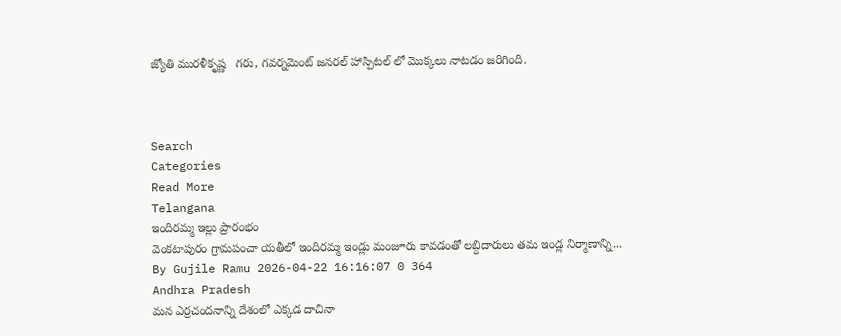జ్యోతి మురళీకృష్ణ   గరు, గవర్నమెంట్ జనరల్ హాస్పిటల్ లో మొక్కలు నాటడం జరిగింది.



Search
Categories
Read More
Telangana
ఇందిరమ్మ ఇల్లు ప్రారంభం
వెంకటాపురం గ్రామపంచా యతీలో ఇందిరమ్మ ఇండ్లు మంజూరు కావడంతో లబ్దిదారులు తమ ఇండ్ల నిర్మాణాన్ని...
By Gujile Ramu 2026-04-22 16:16:07 0 364
Andhra Pradesh
మన ఎర్రచందనాన్ని దేశంలో ఎక్కడ దాచినా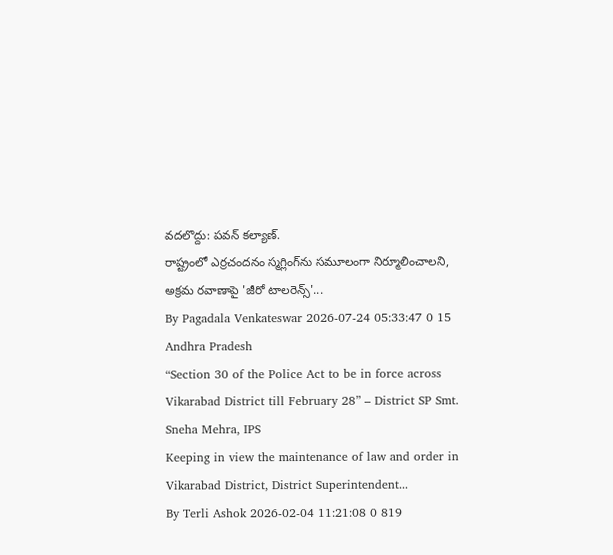వదలొద్దు: పవన్ కల్యాణ్.
రాష్ట్రంలో ఎర్రచందనం స్మగ్లింగ్‌ను సమూలంగా నిర్మూలించాలని, అక్రమ రవాణాపై 'జీరో టాలరెన్స్'...
By Pagadala Venkateswar 2026-07-24 05:33:47 0 15
Andhra Pradesh
“Section 30 of the Police Act to be in force across Vikarabad District till February 28” – District SP Smt. Sneha Mehra, IPS
Keeping in view the maintenance of law and order in Vikarabad District, District Superintendent...
By Terli Ashok 2026-02-04 11:21:08 0 819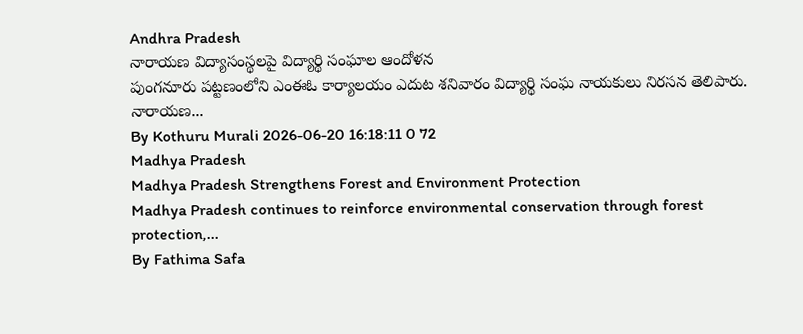Andhra Pradesh
నారాయణ విద్యాసంస్థలపై విద్యార్థి సంఘాల ఆందోళన
పుంగనూరు పట్టణంలోని ఎంఈఓ కార్యాలయం ఎదుట శనివారం విద్యార్థి సంఘ నాయకులు నిరసన తెలిపారు. నారాయణ...
By Kothuru Murali 2026-06-20 16:18:11 0 72
Madhya Pradesh
Madhya Pradesh Strengthens Forest and Environment Protection
Madhya Pradesh continues to reinforce environmental conservation through forest protection,...
By Fathima Safa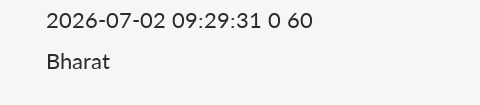2026-07-02 09:29:31 0 60
Bharat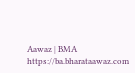Aawaz | BMA https://ba.bharataawaz.com